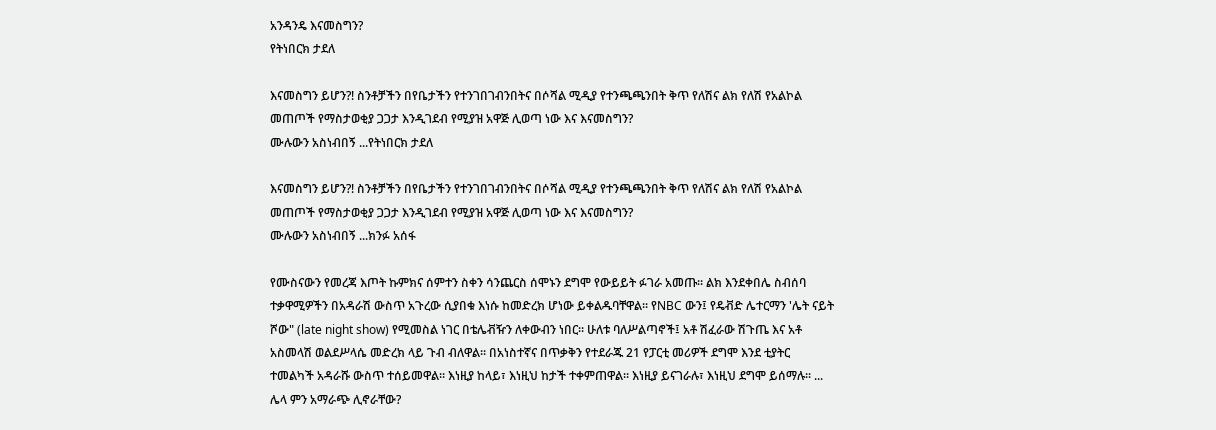አንዳንዴ እናመስግን?
የትነበርክ ታደለ

እናመስግን ይሆን?! ስንቶቻችን በየቤታችን የተንገበገብንበትና በሶሻል ሚዲያ የተንጫጫንበት ቅጥ የለሽና ልክ የለሽ የአልኮል መጠጦች የማስታወቂያ ጋጋታ እንዲገደብ የሚያዝ አዋጅ ሊወጣ ነው እና እናመስግን?
ሙሉውን አስነብበኝ ...የትነበርክ ታደለ

እናመስግን ይሆን?! ስንቶቻችን በየቤታችን የተንገበገብንበትና በሶሻል ሚዲያ የተንጫጫንበት ቅጥ የለሽና ልክ የለሽ የአልኮል መጠጦች የማስታወቂያ ጋጋታ እንዲገደብ የሚያዝ አዋጅ ሊወጣ ነው እና እናመስግን?
ሙሉውን አስነብበኝ ...ክንፉ አሰፋ

የሙስናውን የመረጃ እጦት ኩምክና ሰምተን ስቀን ሳንጨርስ ሰሞኑን ደግሞ የውይይት ፉገራ አመጡ። ልክ እንደቀበሌ ስብሰባ ተቃዋሚዎችን በአዳራሽ ውስጥ አጉረው ሲያበቁ እነሱ ከመድረክ ሆነው ይቀልዱባቸዋል። የNBC ውን፤ የዴቭድ ሌተርማን 'ሌት ናይት ሾው" (late night show) የሚመስል ነገር በቴሌቭዥን ለቀውብን ነበር። ሁለቱ ባለሥልጣኖች፤ አቶ ሽፈራው ሽጉጤ እና አቶ አስመላሽ ወልደሥላሴ መድረክ ላይ ጉብ ብለዋል። በአነስተኛና በጥቃቅን የተደራጁ 21 የፓርቲ መሪዎች ደግሞ እንደ ቲያትር ተመልካች አዳራሹ ውስጥ ተሰይመዋል። እነዚያ ከላይ፣ እነዚህ ከታች ተቀምጠዋል። እነዚያ ይናገራሉ፣ እነዚህ ደግሞ ይሰማሉ። ... ሌላ ምን አማራጭ ሊኖራቸው?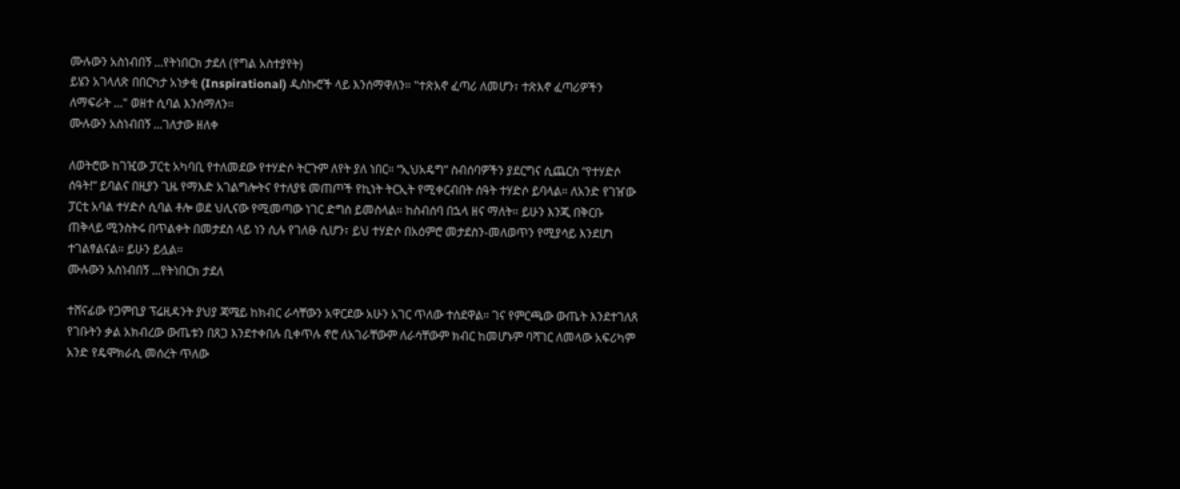ሙሉውን አስነብበኝ ...የትነበርክ ታደለ (የግል አስተያየት)
ይሄን አገላለጽ በበርካታ አነቃቂ (Inspirational) ዲስኩሮች ላይ እንሰማዋለን። "ተጽእኖ ፈጣሪ ለመሆን፣ ተጽእኖ ፈጣሪዎችን ለማፍራት ..." ወዘተ ሲባል እንሰማለን።
ሙሉውን አስነብበኝ ...ገለታው ዘለቀ

ለወትሮው ከገዢው ፓርቲ አካባቢ የተለመደው የተሃድሶ ትርጉም ለየት ያለ ነበር። “ኢህአዴግ” ስብሰባዎችን ያደርግና ሲጨርስ “የተሃድሶ ሰዓት!” ይባልና በዚያን ጊዜ የማእድ አገልግሎትና የተለያዩ መጠጦች የኪነት ትርኢት የሚቀርብበት ሰዓት ተሃድሶ ይባላል። ለአንድ የገዠው ፓርቲ አባል ተሃድሶ ሲባል ቶሎ ወደ ህሊናው የሚመጣው ነገር ድግስ ይመስላል። ከስብሰባ በኋላ ዘና ማለት። ይሁን እንጂ በቅርቡ ጠቅላይ ሚንስትሩ በጥልቀት በመታደስ ላይ ነን ሲሉ የገለፁ ሲሆን፣ ይህ ተሃድሶ በአዕምሮ መታደስን-መለወጥን የሚያሳይ እንደሆነ ተገልፃልናል። ይሁን ይሏል።
ሙሉውን አስነብበኝ ...የትነበርክ ታደለ

ተሸናፊው የጋምቢያ ፕሬዚዳንት ያህያ ጃሜይ ከክብር ራሳቸውን አዋርደው አሁን አገር ጥለው ተሰደዋል። ገና የምርጫው ውጤት እንደተገለጸ የገቡትን ቃል አክብረው ውጤቱን በጸጋ እንደተቀበሉ ቢቀጥሉ ኖሮ ለአገራቸውም ለራሳቸውም ክብር ከመሆኑም ባሻገር ለመላው አፍሪካም አንድ የዴሞክራሲ መሰረት ጥለው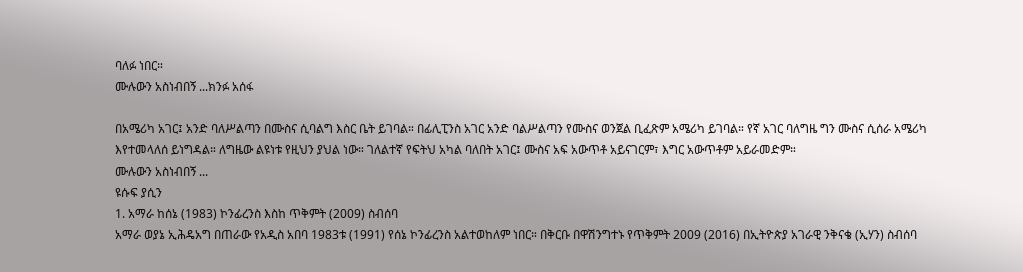ባለፉ ነበር።
ሙሉውን አስነብበኝ ...ክንፉ አሰፋ

በአሜሪካ አገር፤ አንድ ባለሥልጣን በሙስና ሲባልግ እስር ቤት ይገባል። በፊሊፒንስ አገር አንድ ባልሥልጣን የሙስና ወንጀል ቢፈጽም አሜሪካ ይገባል። የኛ አገር ባለግዜ ግን ሙስና ሲሰራ አሜሪካ እየተመላለሰ ይነግዳል። ለግዜው ልዩነቱ የዚህን ያህል ነው። ገለልተኛ የፍትህ አካል ባለበት አገር፤ ሙስና አፍ አውጥቶ አይናገርም፣ እግር አውጥቶም አይራመድም።
ሙሉውን አስነብበኝ ...
ዩሱፍ ያሲን
1. አማራ ከሰኔ (1983) ኮንፊረንስ እስከ ጥቅምት (2009) ስብሰባ
አማራ ወያኔ ኢሕዴአግ በጠራው የአዲስ አበባ 1983ቱ (1991) የሰኔ ኮንፊረንስ አልተወከለም ነበር። በቅርቡ በዋሽንግተኑ የጥቅምት 2009 (2016) በኢትዮጵያ አገራዊ ንቅናቄ (ኢሃን) ስብሰባ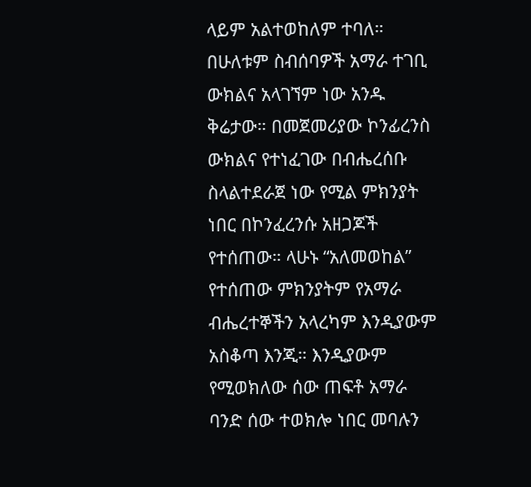ላይም አልተወከለም ተባለ። በሁለቱም ስብሰባዎች አማራ ተገቢ ውክልና አላገኘም ነው አንዱ ቅሬታው። በመጀመሪያው ኮንፊረንስ ውክልና የተነፈገው በብሔረሰቡ ስላልተደራጀ ነው የሚል ምክንያት ነበር በኮንፈረንሱ አዘጋጆች የተሰጠው። ላሁኑ “አለመወከል” የተሰጠው ምክንያትም የአማራ ብሔረተኞችን አላረካም እንዲያውም አስቆጣ እንጂ። እንዲያውም የሚወክለው ሰው ጠፍቶ አማራ ባንድ ሰው ተወክሎ ነበር መባሉን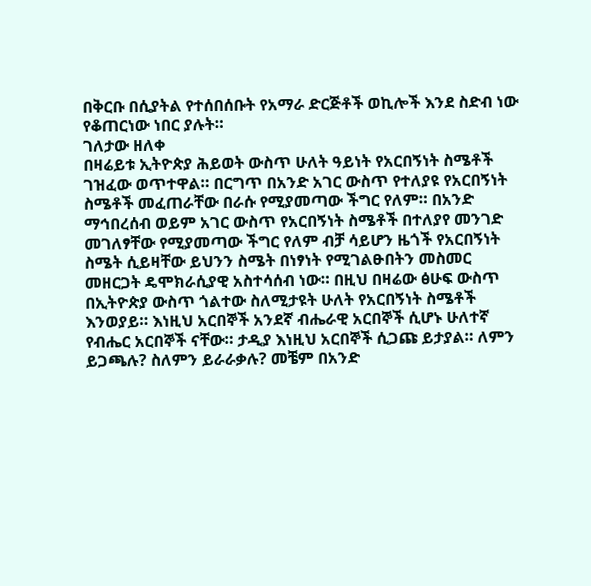በቅርቡ በሲያትል የተሰበሰቡት የአማራ ድርጅቶች ወኪሎች እንደ ስድብ ነው የቆጠርነው ነበር ያሉት።
ገለታው ዘለቀ
በዛሬይቱ ኢትዮጵያ ሕይወት ውስጥ ሁለት ዓይነት የአርበኝነት ስሜቶች ገዝፈው ወጥተዋል። በርግጥ በአንድ አገር ውስጥ የተለያዩ የአርበኝነት ስሜቶች መፈጠራቸው በራሱ የሚያመጣው ችግር የለም። በአንድ ማኅበረሰብ ወይም አገር ውስጥ የአርበኝነት ስሜቶች በተለያየ መንገድ መገለፃቸው የሚያመጣው ችግር የለም ብቻ ሳይሆን ዜጎች የአርበኝነት ስሜት ሲይዛቸው ይህንን ስሜት በነፃነት የሚገልፁበትን መስመር መዘርጋት ዴሞክራሲያዊ አስተሳሰብ ነው። በዚህ በዛሬው ፅሁፍ ውስጥ በኢትዮጵያ ውስጥ ጎልተው ስለሚታዩት ሁለት የአርበኝነት ስሜቶች እንወያይ። እነዚህ አርበኞች አንደኛ ብሔራዊ አርበኞች ሲሆኑ ሁለተኛ የብሔር አርበኞች ናቸው። ታዲያ እነዚህ አርበኞች ሲጋጩ ይታያል። ለምን ይጋጫሉ? ስለምን ይራራቃሉ? መቼም በአንድ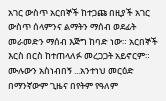አገር ውስጥ አርበኞች ከተጋጩ በዚያች አገር ውስጥ ሰላምንና ልማትን ማሰብ ወደፊት መራመድን ማሰብ እጅግ ከባድ ነው። አርበኞች እርስ በርስ ከተጠላለፉ መረጋጋት አይኖርም።
ሙሉውን አስነብበኝ ...አንተነህ መርዕድ
በማንኛውም ጊዜና በየትም የዓለም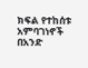ክፍል የተከሰቱ አምባገነኖች በአንድ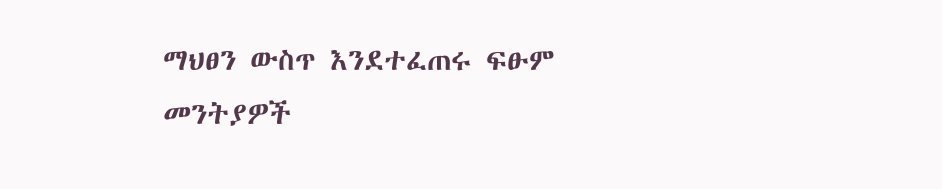ማህፀን ውስጥ እንደተፈጠሩ ፍፁም መንትያዎች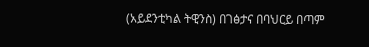(አይደንቲካል ትዊንስ) በገፅታና በባህርይ በጣም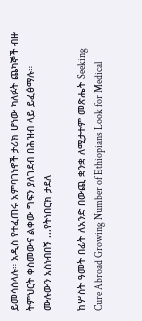ይመሳሰላሉ። አዲስ የተፈጠሩ አምባገነኖች ታሪክ ሆነው ካለፉት ጨካኞች ብዙ ትምህርት ቀስመውና ልቀው ግፍን ያለገደብ በሕዝብ ላይ ይፈፅማሉ።
ሙሉውን አስነብበኝ ...የትነበርክ ታደለ

ከሦስት ዓመት በፊት ለአንድ በውጪ ቋንቋ ለሚታተም መጽሔት Seeking Cure Abroad Growing Number of Ethiopians Look for Medical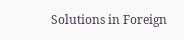Solutions in Foreign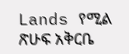Lands የሚል ጽሁፍ አቅርቤ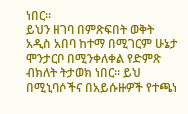ነበር።
ይህን ዘገባ በምጽፍበት ወቅት አዲስ አበባ ከተማ በሚገርም ሁኔታ ሞንታርቦ በሚንቀለቀል የድምጽ ብክለት ትታወክ ነበር። ይህ በሚኒባሶችና በአይሱዙዎች የተጫነ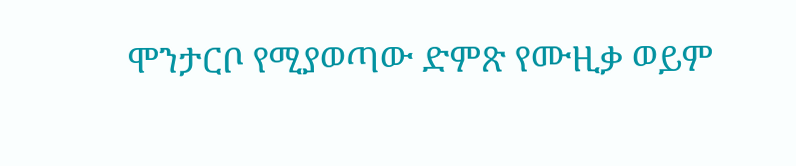ሞንታርቦ የሚያወጣው ድምጽ የሙዚቃ ወይም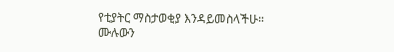የቲያትር ማስታወቂያ እንዳይመስላችሁ።
ሙሉውን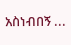አስነብበኝ ...